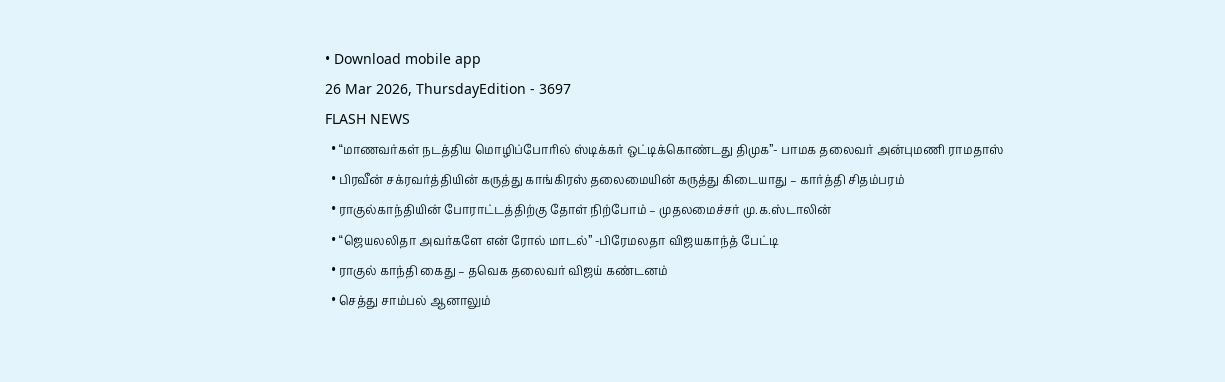• Download mobile app
26 Mar 2026, ThursdayEdition - 3697
FLASH NEWS
  • “மாணவர்கள் நடத்திய மொழிப்போரில் ஸ்டிக்கர் ஒட்டிக்கொண்டது திமுக”- பாமக தலைவர் அன்புமணி ராமதாஸ்
  • பிரவீன் சக்ரவர்த்தியின் கருத்து காங்கிரஸ் தலைமையின் கருத்து கிடையாது – கார்த்தி சிதம்பரம்
  • ராகுல்காந்தியின் போராட்டத்திற்கு தோள் நிற்போம் – முதலமைச்சர் மு.க.ஸ்டாலின்
  • “ஜெயலலிதா அவர்களே என் ரோல் மாடல்” -பிரேமலதா விஜயகாந்த் பேட்டி
  • ராகுல் காந்தி கைது – தவெக தலைவர் விஜய் கண்டனம்
  • செத்து சாம்பல் ஆனாலும்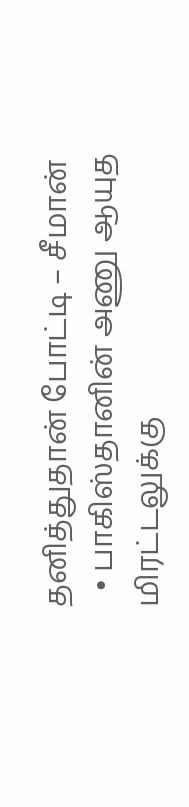தனித்துதான் போட்டி – சீமான்
  • பாகிஸ்தானின் அணு ஆயுத மிரட்டலுக்கு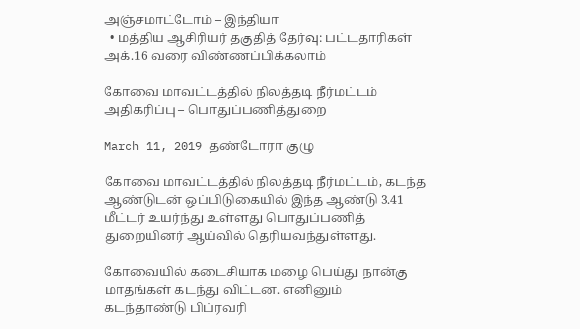அஞ்சமாட்டோம் – இந்தியா
  • மத்திய ஆசிரியர் தகுதித் தேர்வு: பட்டதாரிகள் அக்.16 வரை விண்ணப்பிக்கலாம்

கோவை மாவட்டத்தில் நிலத்தடி நீர்மட்டம் அதிகரிப்பு – பொதுப்பணித்துறை

March 11, 2019 தண்டோரா குழு

கோவை மாவட்டத்தில் நிலத்தடி நீர்மட்டம், கடந்த ஆண்டுடன் ஒப்பிடுகையில் இந்த ஆண்டு 3.41 மீட்டர் உயர்ந்து உள்ளது பொதுப்பணித் துறையினர் ஆய்வில் தெரியவந்துள்ளது.

கோவையில் கடைசியாக மழை பெய்து நான்கு மாதங்கள் கடந்து விட்டன. எனினும் கடந்தாண்டு பிப்ரவரி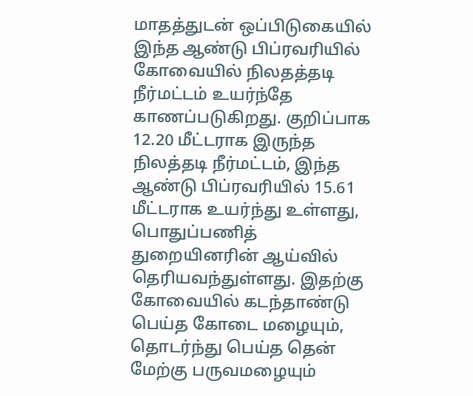மாதத்துடன் ஒப்பிடுகையில் இந்த ஆண்டு பிப்ரவரியில் கோவையில் நிலதத்தடி நீர்மட்டம் உயர்ந்தே காணப்படுகிறது. குறிப்பாக 12.20 மீட்டராக இருந்த நிலத்தடி நீர்மட்டம், இந்த ஆண்டு பிப்ரவரியில் 15.61 மீட்டராக உயர்ந்து உள்ளது, பொதுப்பணித் துறையினரின் ஆய்வில் தெரியவந்துள்ளது. இதற்கு கோவையில் கடந்தாண்டு பெய்த கோடை மழையும், தொடர்ந்து பெய்த தென் மேற்கு பருவமழையும்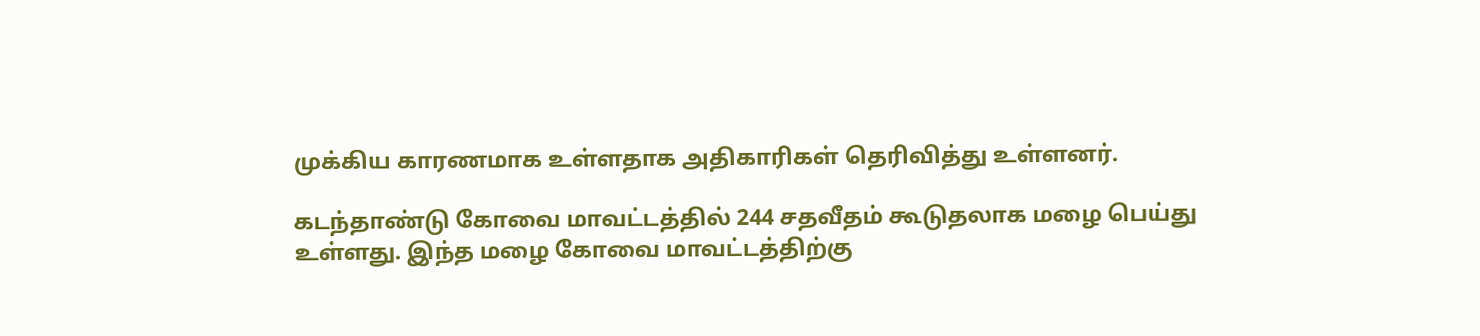முக்கிய காரணமாக உள்ளதாக அதிகாரிகள் தெரிவித்து உள்ளனர்.

கடந்தாண்டு கோவை மாவட்டத்தில் 244 சதவீதம் கூடுதலாக மழை பெய்து உள்ளது. இந்த மழை கோவை மாவட்டத்திற்கு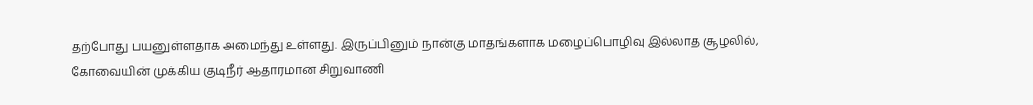தற்போது பயனுள்ளதாக அமைந்து உள்ளது. இருப்பினும் நான்கு மாதங்களாக மழைப்பொழிவு இல்லாத சூழலில், கோவையின் முக்கிய குடிநீர் ஆதாரமான சிறுவாணி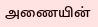அணையின்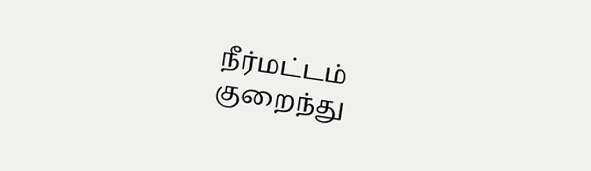நீர்மட்டம் குறைந்து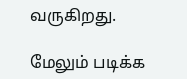வருகிறது.

மேலும் படிக்க